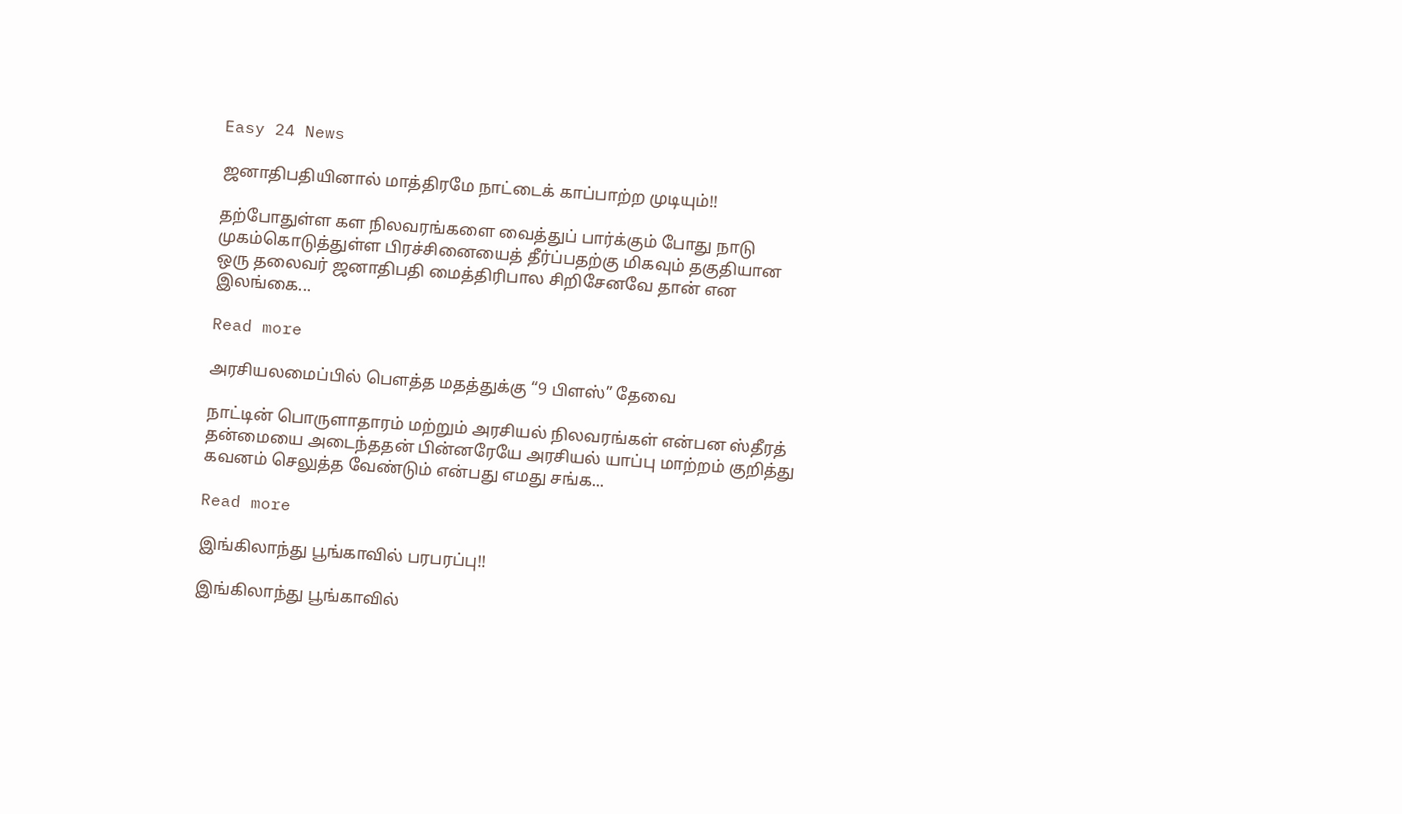Easy 24 News

ஜனாதிபதியினால் மாத்திரமே நாட்டைக் காப்பாற்ற முடியும்!!

தற்போதுள்ள கள நிலவரங்களை வைத்துப் பார்க்கும் போது நாடு முகம்கொடுத்துள்ள பிரச்சினையைத் தீர்ப்பதற்கு மிகவும் தகுதியான ஒரு தலைவர் ஜனாதிபதி மைத்திரிபால சிறிசேனவே தான் என இலங்கை...

Read more

அரசியலமைப்பில் பௌத்த மதத்துக்கு “9 பிளஸ்” தேவை

நாட்டின் பொருளாதாரம் மற்றும் அரசியல் நிலவரங்கள் என்பன ஸ்தீரத் தன்மையை அடைந்ததன் பின்னரேயே அரசியல் யாப்பு மாற்றம் குறித்து கவனம் செலுத்த வேண்டும் என்பது எமது சங்க...

Read more

இங்கிலாந்து பூங்காவில் பரபரப்பு!!

இங்கிலாந்து பூங்காவில்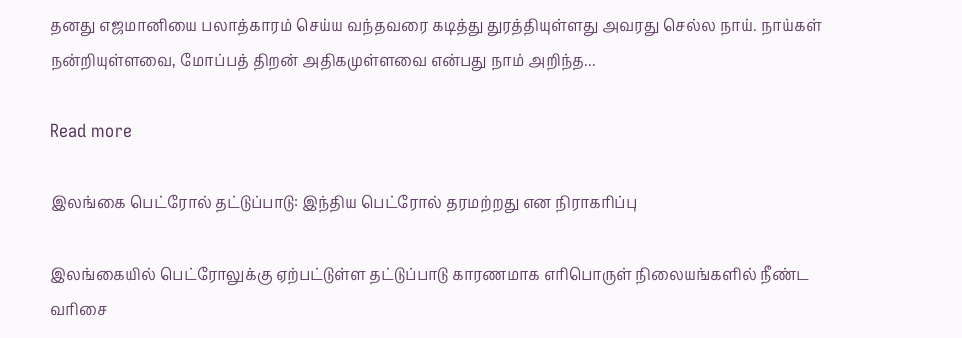தனது எஜமானியை பலாத்காரம் செய்ய வந்தவரை கடித்து துரத்தியுள்ளது அவரது செல்ல நாய். நாய்கள் நன்றியுள்ளவை, மோப்பத் திறன் அதிகமுள்ளவை என்பது நாம் அறிந்த...

Read more

இலங்கை பெட்ரோல் தட்டுப்பாடு: இந்திய பெட்ரோல் தரமற்றது என நிராகரிப்பு

இலங்கையில் பெட்ரோலுக்கு ஏற்பட்டுள்ள தட்டுப்பாடு காரணமாக எரிபொருள் நிலையங்களில் நீண்ட வரிசை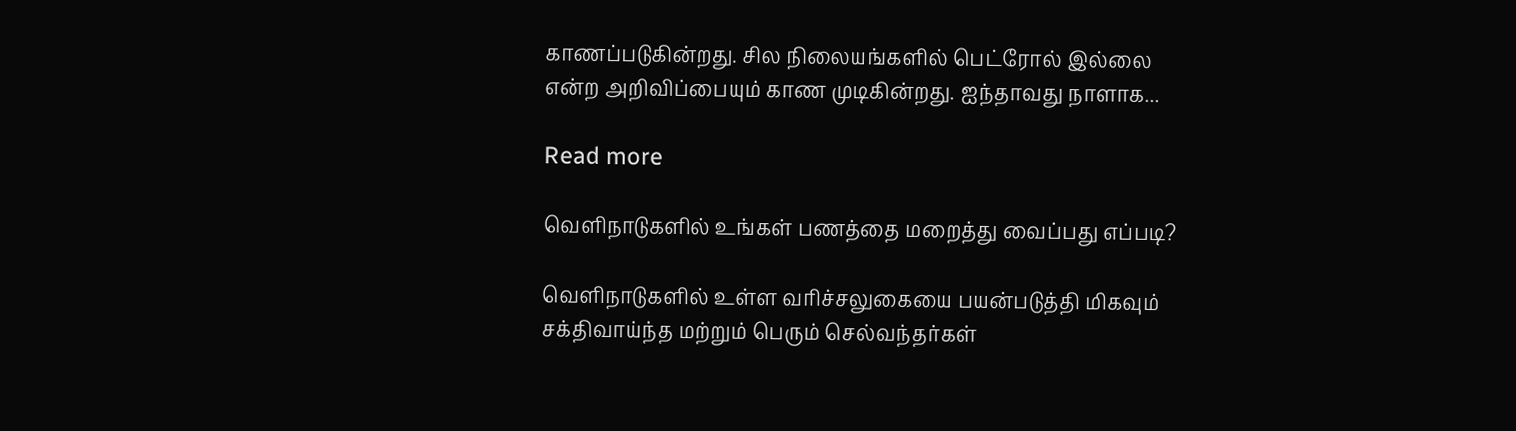காணப்படுகின்றது. சில நிலையங்களில் பெட்ரோல் இல்லை என்ற அறிவிப்பையும் காண முடிகின்றது. ஐந்தாவது நாளாக...

Read more

வெளிநாடுகளில் உங்கள் பணத்தை மறைத்து வைப்பது எப்படி?

வெளிநாடுகளில் உள்ள வரிச்சலுகையை பயன்படுத்தி மிகவும் சக்திவாய்ந்த மற்றும் பெரும் செல்வந்தர்கள்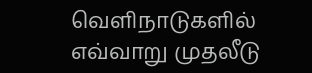வெளிநாடுகளில் எவ்வாறு முதலீடு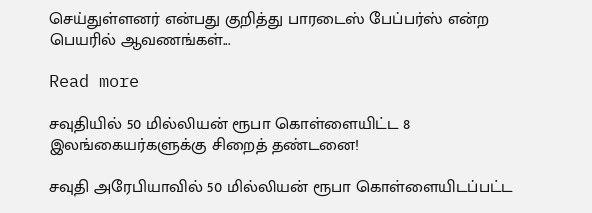செய்துள்ளனர் என்பது குறித்து பாரடைஸ் பேப்பர்ஸ் என்ற பெயரில் ஆவணங்கள்...

Read more

சவுதியில் 50 மில்லியன் ரூபா கொள்ளையிட்ட 8 இலங்கையர்களுக்கு சிறைத் தண்டனை!

சவுதி அரேபியாவில் 50 மில்லியன் ரூபா கொள்ளையிடப்பட்ட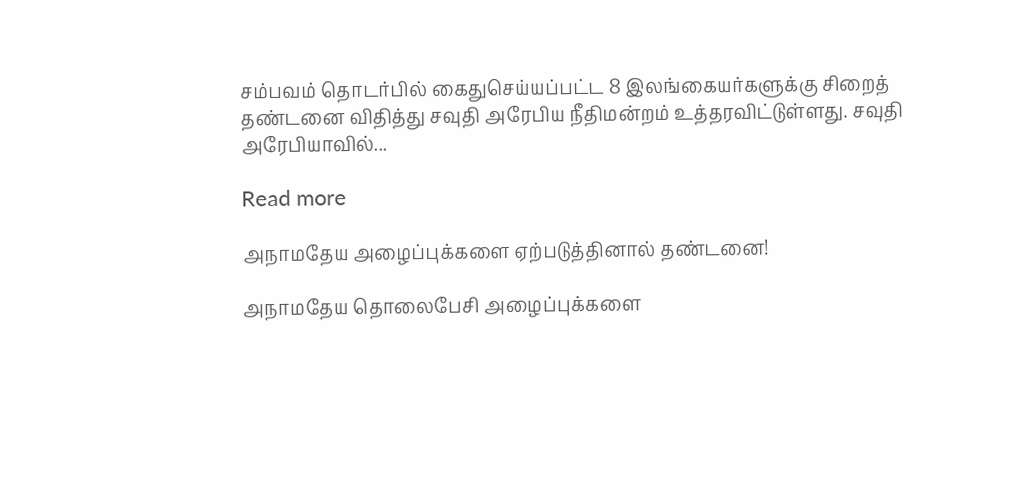சம்பவம் தொடர்பில் கைதுசெய்யப்பட்ட 8 இலங்கையர்களுக்கு சிறைத் தண்டனை விதித்து சவுதி அரேபிய நீதிமன்றம் உத்தரவிட்டுள்ளது. சவுதி அரேபியாவில்...

Read more

அநாமதேய அழைப்புக்களை ஏற்படுத்தினால் தண்டனை!

அநாமதேய தொலைபேசி அழைப்புக்களை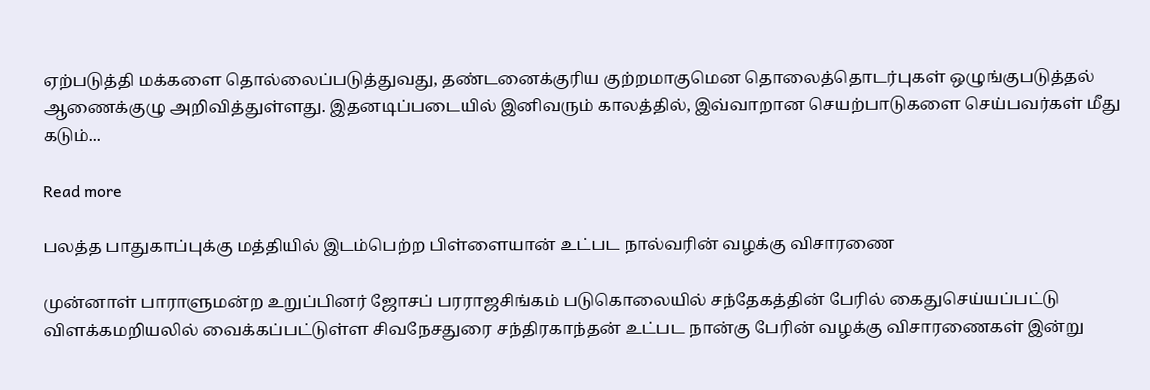ஏற்படுத்தி மக்களை தொல்லைப்படுத்துவது, தண்டனைக்குரிய குற்றமாகுமென தொலைத்தொடர்புகள் ஒழுங்குபடுத்தல் ஆணைக்குழு அறிவித்துள்ளது. இதனடிப்படையில் இனிவரும் காலத்தில், இவ்வாறான செயற்பாடுகளை செய்பவர்கள் மீது கடும்...

Read more

பலத்த பாதுகாப்புக்கு மத்தியில் இடம்பெற்ற பிள்ளையான் உட்பட நால்வரின் வழக்கு விசாரணை

முன்னாள் பாராளுமன்ற உறுப்பினர் ஜோசப் பரராஜசிங்கம் படுகொலையில் சந்தேகத்தின் பேரில் கைதுசெய்யப்பட்டு விளக்கமறியலில் வைக்கப்பட்டுள்ள சிவநேசதுரை சந்திரகாந்தன் உட்பட நான்கு பேரின் வழக்கு விசாரணைகள் இன்று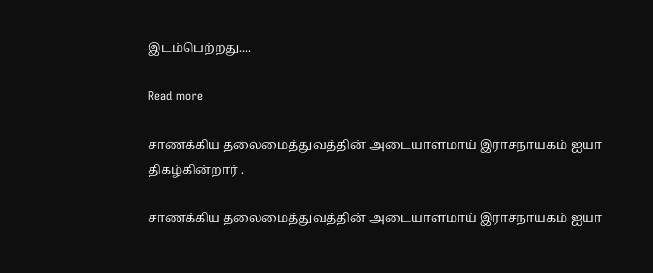இடம்பெற்றது....

Read more

சாணக்கிய தலைமைத்துவத்தின் அடையாளமாய் இராசநாயகம் ஐயா திகழ்கின்றார் .

சாணக்கிய தலைமைத்துவத்தின் அடையாளமாய் இராசநாயகம் ஐயா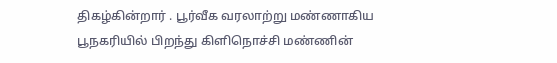திகழ்கின்றார் . பூர்வீக வரலாற்று மண்ணாகிய பூநகரியில் பிறந்து கிளிநொச்சி மண்ணின்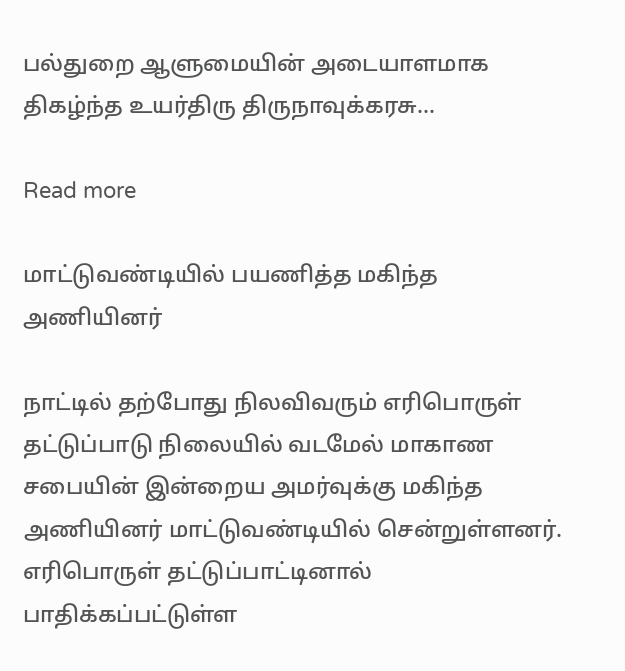பல்துறை ஆளுமையின் அடையாளமாக திகழ்ந்த உயர்திரு திருநாவுக்கரசு...

Read more

மாட்டுவண்டியில் பயணித்த மகிந்த அணியினர்

நாட்டில் தற்போது நிலவிவரும் எரிபொருள் தட்டுப்பாடு நிலையில் வடமேல் மாகாண சபையின் இன்றைய அமர்வுக்கு மகிந்த அணியினர் மாட்டுவண்டியில் சென்றுள்ளனர். எரிபொருள் தட்டுப்பாட்டினால் பாதிக்கப்பட்டுள்ள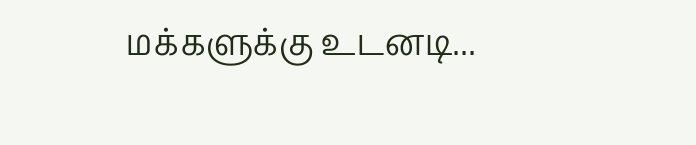மக்களுக்கு உடனடி...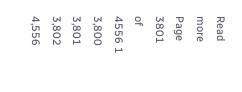Read more
Page 3801 of 4556 1 3,800 3,801 3,802 4,556